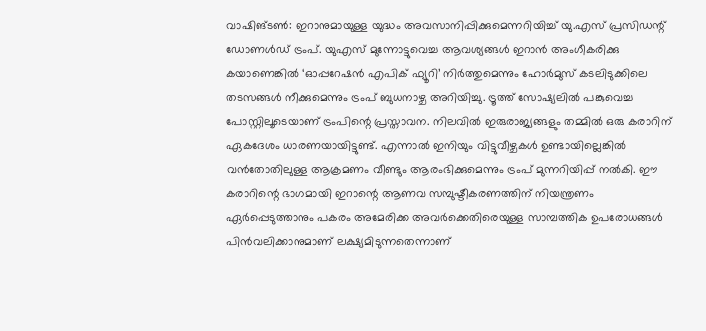വാഷിങ്ടൺ: ഇറാനുമായുള്ള യുദ്ധം അവസാനിപ്പിക്കുമെന്നറിയിച്ച് യു.എസ് പ്രസിഡന്റ് ഡോണൾഡ് ട്രംപ്. യുഎസ് മുന്നോട്ടുവെച്ച ആവശ്യങ്ങൾ ഇറാൻ അംഗീകരിക്കു കയാണെങ്കിൽ ‘ഓപ്പറേഷൻ എപിക് ഫ്യൂറി’ നിർത്തുമെന്നും ഹോർമുസ് കടലിടുക്കിലെ തടസങ്ങൾ നീക്കുമെന്നും ട്രംപ് ബുധനാഴ്ച അറിയിച്ചു. ട്രൂത്ത് സോഷ്യലിൽ പങ്കുവെച്ച പോസ്റ്റിലൂടെയാണ് ട്രംപിന്റെ പ്രസ്താവന. നിലവിൽ ഇരുരാജ്യങ്ങളും തമ്മിൽ ഒരു കരാറിന് ഏകദേശം ധാരണയായിട്ടുണ്ട്. എന്നാൽ ഇനിയും വിട്ടുവീഴ്ചകൾ ഉണ്ടായില്ലെങ്കിൽ വൻതോതിലുള്ള ആക്രമണം വീണ്ടും ആരംഭിക്കുമെന്നും ട്രംപ് മുന്നറിയിപ്പ് നൽകി. ഈ കരാറിന്റെ ഭാഗമായി ഇറാന്റെ ആണവ സമ്പുഷ്ടീകരണത്തിന് നിയന്ത്രണം ഏർപ്പെടുത്താനും പകരം അമേരിക്ക അവർക്കെതിരെയുള്ള സാമ്പത്തിക ഉപരോധങ്ങൾ പിൻവലിക്കാനുമാണ് ലക്ഷ്യമിടുന്നതെന്നാണ്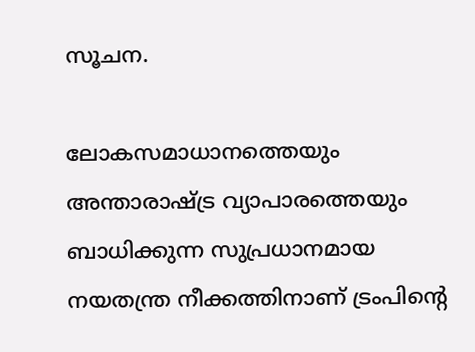സൂചന.

ലോകസമാധാനത്തെയും അന്താരാഷ്ട്ര വ്യാപാരത്തെയും ബാധിക്കുന്ന സുപ്രധാനമായ നയതന്ത്ര നീക്കത്തിനാണ് ട്രംപിന്റെ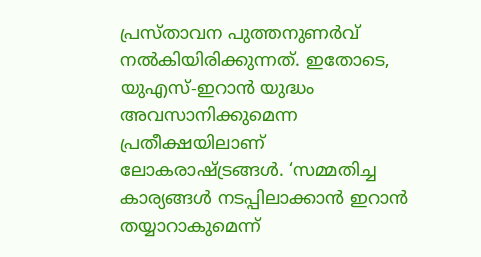പ്രസ്താവന പുത്തനുണർവ് നൽകിയിരിക്കുന്നത്. ഇതോടെ, യുഎസ്-ഇറാൻ യുദ്ധം അവസാനിക്കുമെന്ന പ്രതീക്ഷയിലാണ് ലോകരാഷ്ട്രങ്ങൾ. ‘സമ്മതിച്ച കാര്യങ്ങൾ നടപ്പിലാക്കാൻ ഇറാൻ തയ്യാറാകുമെന്ന്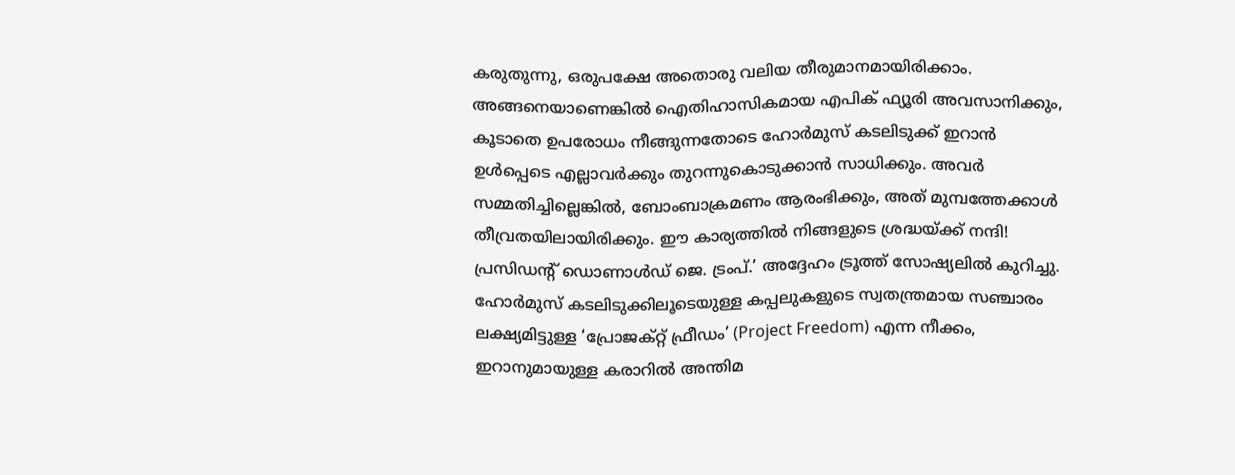കരുതുന്നു, ഒരുപക്ഷേ അതൊരു വലിയ തീരുമാനമായിരിക്കാം. അങ്ങനെയാണെങ്കിൽ ഐതിഹാസികമായ എപിക് ഫ്യൂരി അവസാനിക്കും, കൂടാതെ ഉപരോധം നീങ്ങുന്നതോടെ ഹോർമുസ് കടലിടുക്ക് ഇറാൻ ഉൾപ്പെടെ എല്ലാവർക്കും തുറന്നുകൊടുക്കാൻ സാധിക്കും. അവർ സമ്മതിച്ചില്ലെങ്കിൽ, ബോംബാക്രമണം ആരംഭിക്കും, അത് മുമ്പത്തേക്കാൾ തീവ്രതയിലായിരിക്കും. ഈ കാര്യത്തിൽ നിങ്ങളുടെ ശ്രദ്ധയ്ക്ക് നന്ദി! പ്രസിഡന്റ് ഡൊണാൾഡ് ജെ. ട്രംപ്.’ അദ്ദേഹം ട്രൂത്ത് സോഷ്യലിൽ കുറിച്ചു. ഹോർമുസ് കടലിടുക്കിലൂടെയുള്ള കപ്പലുകളുടെ സ്വതന്ത്രമായ സഞ്ചാരം ലക്ഷ്യമിട്ടുള്ള ‘പ്രോജക്റ്റ് ഫ്രീഡം’ (Project Freedom) എന്ന നീക്കം, ഇറാനുമായുള്ള കരാറിൽ അന്തിമ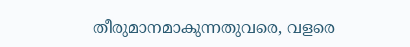തീരുമാനമാകുന്നതുവരെ, വളരെ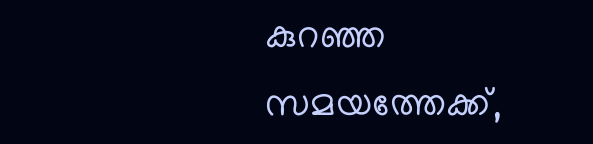കുറഞ്ഞ സമയത്തേക്ക്,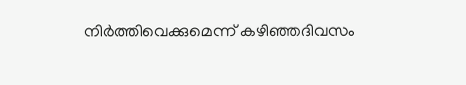നിർത്തിവെക്കുമെന്ന് കഴിഞ്ഞദിവസം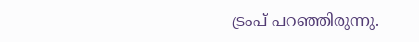ട്രംപ് പറഞ്ഞിരുന്നു.